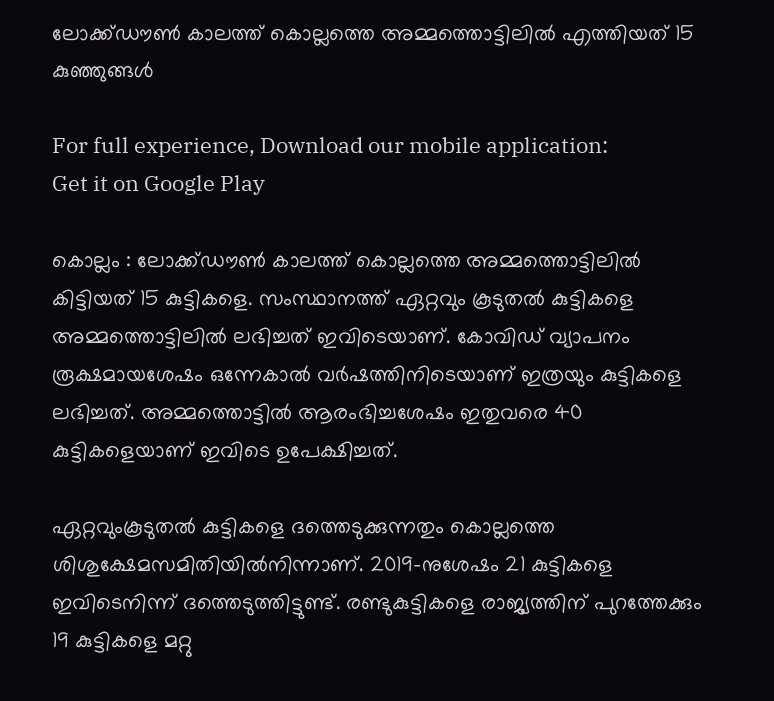ലോക്ക്ഡൗൺ കാലത്ത് കൊല്ലത്തെ അമ്മത്തൊട്ടിലിൽ എത്തിയത് 15 കുഞ്ഞുങ്ങൾ

For full experience, Download our mobile application:
Get it on Google Play

കൊല്ലം : ലോക്ക്ഡൗൺ കാലത്ത് കൊല്ലത്തെ അമ്മത്തൊട്ടിലിൽ കിട്ടിയത് 15 കുട്ടികളെ. സംസ്ഥാനത്ത് ഏറ്റവും കൂടുതൽ കുട്ടികളെ അമ്മത്തൊട്ടിലിൽ ലഭിച്ചത് ഇവിടെയാണ്. കോവിഡ് വ്യാപനം രൂക്ഷമായശേഷം ഒന്നേകാൽ വർഷത്തിനിടെയാണ് ഇത്രയും കുട്ടികളെ ലഭിച്ചത്. അമ്മത്തൊട്ടിൽ ആരംഭിച്ചശേഷം ഇതുവരെ 40 കുട്ടികളെയാണ് ഇവിടെ ഉപേക്ഷിച്ചത്.

ഏറ്റവുംകൂടുതൽ കുട്ടികളെ ദത്തെടുക്കുന്നതും കൊല്ലത്തെ ശിശുക്ഷേമസമിതിയിൽനിന്നാണ്. 2019-നുശേഷം 21 കുട്ടികളെ ഇവിടെനിന്ന് ദത്തെടുത്തിട്ടുണ്ട്. രണ്ടുകുട്ടികളെ രാജ്യത്തിന് പുറത്തേക്കും 19 കുട്ടികളെ മറ്റു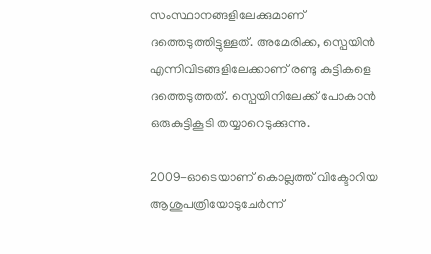സംസ്ഥാനങ്ങളിലേക്കുമാണ് ദത്തെടുത്തിട്ടുള്ളത്. അമേരിക്ക, സ്പെയിൻ എന്നിവിടങ്ങളിലേക്കാണ് രണ്ടു കുട്ടികളെ ദത്തെടുത്തത്. സ്പെയിനിലേക്ക് പോകാൻ ഒരുകുട്ടികൂടി തയ്യാറെടുക്കുന്നു.

2009-ഓടെയാണ് കൊല്ലത്ത് വിക്ടോറിയ ആശുപത്രിയോടുചേർന്ന്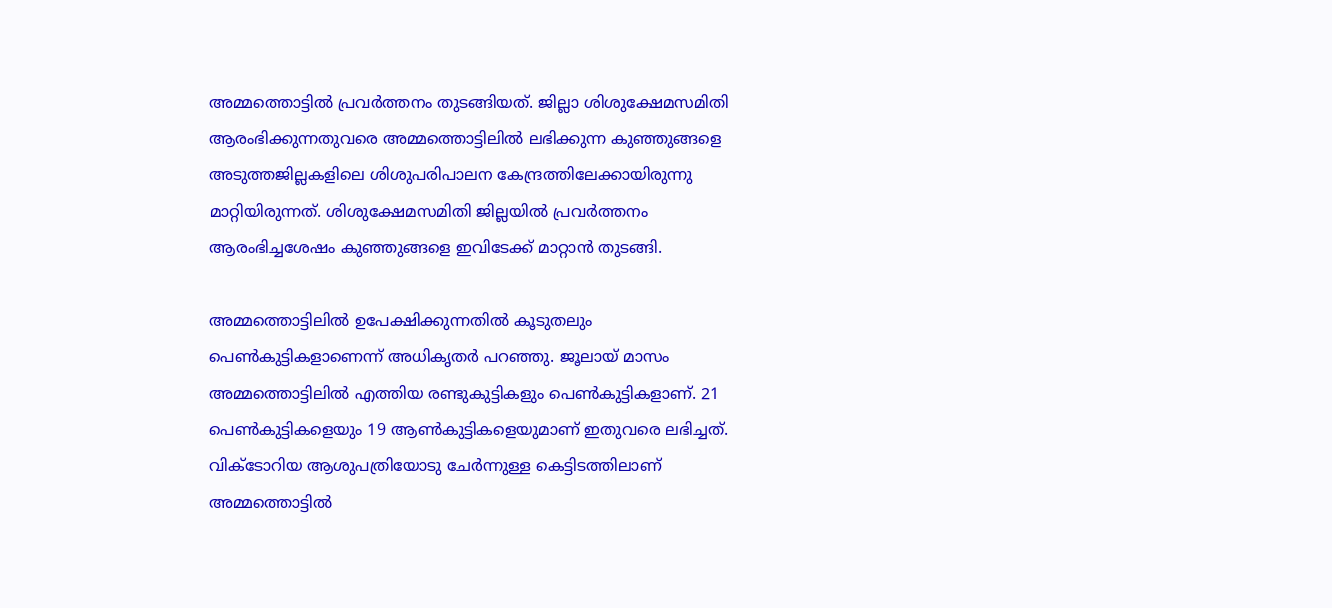അമ്മത്തൊട്ടിൽ പ്രവർത്തനം തുടങ്ങിയത്. ജില്ലാ ശിശുക്ഷേമസമിതി ആരംഭിക്കുന്നതുവരെ അമ്മത്തൊട്ടിലിൽ ലഭിക്കുന്ന കുഞ്ഞുങ്ങളെ അടുത്തജില്ലകളിലെ ശിശുപരിപാലന കേന്ദ്രത്തിലേക്കായിരുന്നു മാറ്റിയിരുന്നത്. ശിശുക്ഷേമസമിതി ജില്ലയിൽ പ്രവർത്തനം ആരംഭിച്ചശേഷം കുഞ്ഞുങ്ങളെ ഇവിടേക്ക് മാറ്റാൻ തുടങ്ങി.

അമ്മത്തൊട്ടിലിൽ ഉപേക്ഷിക്കുന്നതിൽ കൂടുതലും പെൺകുട്ടികളാണെന്ന് അധികൃതർ പറഞ്ഞു. ജൂലായ്‌ മാസം അമ്മത്തൊട്ടിലിൽ എത്തിയ രണ്ടുകുട്ടികളും പെൺകുട്ടികളാണ്. 21 പെൺകുട്ടികളെയും 19 ആൺകുട്ടികളെയുമാണ് ഇതുവരെ ലഭിച്ചത്. വിക്ടോറിയ ആശുപത്രിയോടു ചേർന്നുള്ള കെട്ടിടത്തിലാണ് അമ്മത്തൊട്ടിൽ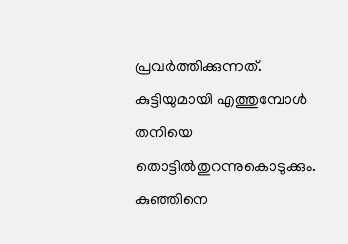പ്രവർത്തിക്കുന്നത്. കുട്ടിയുമായി എത്തുമ്പോൾ തനിയെ തൊട്ടിൽതുറന്നുകൊടുക്കും. കുഞ്ഞിനെ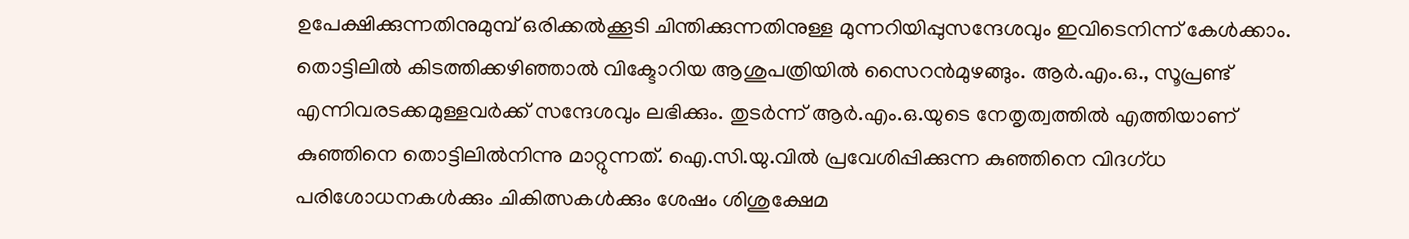ഉപേക്ഷിക്കുന്നതിനുമുമ്പ് ഒരിക്കൽക്കൂടി ചിന്തിക്കുന്നതിനുള്ള മുന്നറിയിപ്പുസന്ദേശവും ഇവിടെനിന്ന് കേൾക്കാം. തൊട്ടിലിൽ കിടത്തിക്കഴിഞ്ഞാൽ വിക്ടോറിയ ആശുപത്രിയിൽ സൈറൻമുഴങ്ങും. ആർ.എം.ഒ., സൂപ്രണ്ട് എന്നിവരടക്കമുള്ളവർക്ക് സന്ദേശവും ലഭിക്കും. തുടർന്ന് ആർ.എം.ഒ.യുടെ നേതൃത്വത്തിൽ എത്തിയാണ് കുഞ്ഞിനെ തൊട്ടിലിൽനിന്നു മാറ്റുന്നത്. ഐ.സി.യു.വിൽ പ്രവേശിപ്പിക്കുന്ന കുഞ്ഞിനെ വിദഗ്ധ പരിശോധനകൾക്കും ചികിത്സകൾക്കും ശേഷം ശിശുക്ഷേമ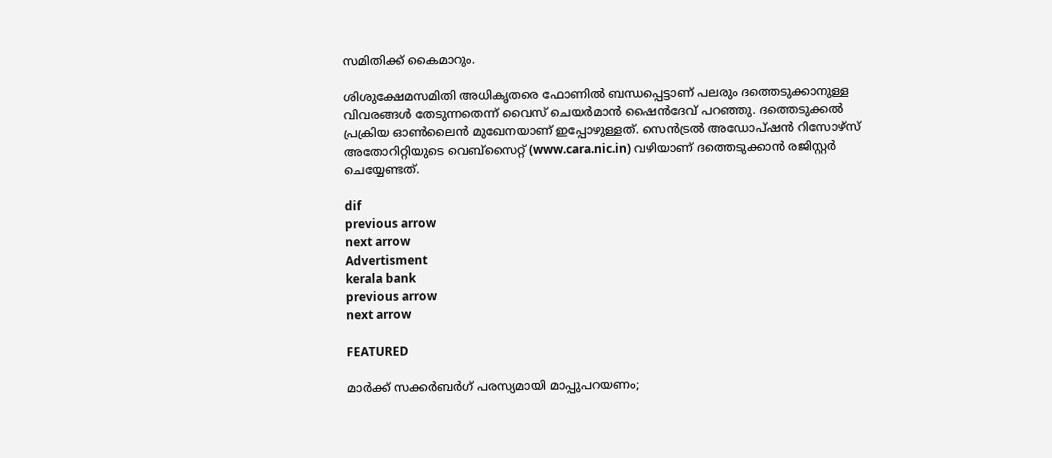സമിതിക്ക്‌ കൈമാറും.

ശിശുക്ഷേമസമിതി അധികൃതരെ ഫോണിൽ ബന്ധപ്പെട്ടാണ് പലരും ദത്തെടുക്കാനുള്ള വിവരങ്ങൾ തേടുന്നതെന്ന് വൈസ് ചെയർമാൻ ഷൈൻദേവ് പറഞ്ഞു. ദത്തെടുക്കൽ പ്രക്രിയ ഓൺലൈൻ മുഖേനയാണ് ഇപ്പോഴുള്ളത്. സെൻട്രൽ അഡോപ്ഷൻ റിസോഴ്‌സ് അതോറിറ്റിയുടെ വെബ്‌സൈറ്റ് (www.cara.nic.in) വഴിയാണ് ദത്തെടുക്കാൻ രജിസ്റ്റർ ചെയ്യേണ്ടത്.

dif
previous arrow
next arrow
Advertisment
kerala bank
previous arrow
next arrow

FEATURED

മാര്‍ക്ക് സക്കര്‍ബര്‍ഗ് പരസ്യമായി മാപ്പുപറയണം;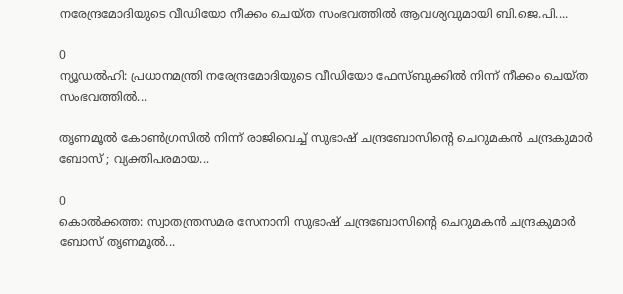നരേന്ദ്രമോദിയുടെ വീഡിയോ നീക്കം ചെയ്ത സംഭവത്തിൽ ആവശ്യവുമായി ബി.ജെ.പി....

0
ന്യൂഡല്‍ഹി: പ്രധാനമന്ത്രി നരേന്ദ്രമോദിയുടെ വീഡിയോ ഫേസ്ബുക്കില്‍ നിന്ന് നീക്കം ചെയ്ത സംഭവത്തില്‍...

തൃണമൂൽ കോൺഗ്രസിൽ നിന്ന് രാജിവെച്ച് സുഭാഷ് ചന്ദ്രബോസിന്റെ ചെറുമകൻ ചന്ദ്രകുമാർ ബോസ് ; വ്യക്തിപരമായ...

0
കൊല്‍ക്കത്ത: സ്വാതന്ത്രസമര സേനാനി സുഭാഷ് ചന്ദ്രബോസിന്റെ ചെറുമകന്‍ ചന്ദ്രകുമാര്‍ ബോസ് തൃണമൂല്‍...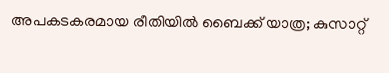അപകടകരമായ രീതിയില്‍ ബൈക്ക് യാത്ര; കുസാറ്റ്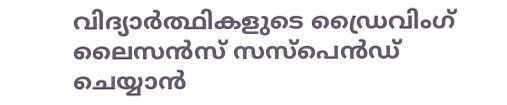വിദ്യാര്‍ത്ഥികളുടെ ഡ്രൈവിംഗ് ലൈസന്‍സ് സസ്‌പെന്‍ഡ് ചെയ്യാന്‍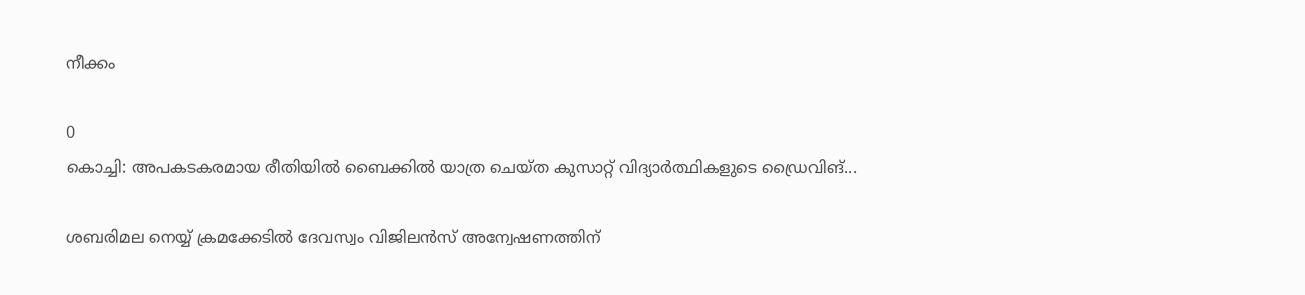നീക്കം

0
കൊച്ചി: അപകടകരമായ രീതിയില്‍ ബൈക്കില്‍ യാത്ര ചെയ്ത കുസാറ്റ് വിദ്യാര്‍ത്ഥികളുടെ ഡ്രൈവിങ്...

ശബരിമല നെയ്യ് ക്രമക്കേടിൽ ദേവസ്വം വിജിലൻസ് അന്വേഷണത്തിന്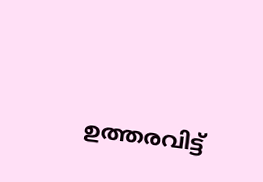ഉത്തരവിട്ട്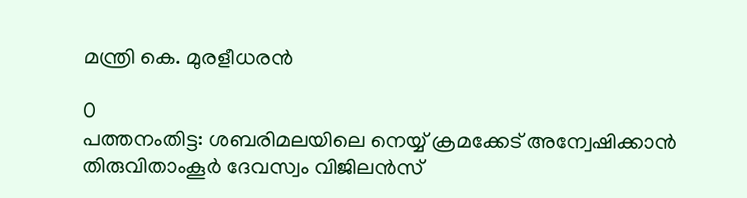മന്ത്രി കെ. മുരളീധരൻ

0
പത്തനംതിട്ട: ശബരിമലയിലെ നെയ്യ് ക്രമക്കേട് അന്വേഷിക്കാന്‍ തിരുവിതാംകൂര്‍ ദേവസ്വം വിജിലന്‍സ്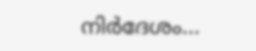നിര്‍ദേശം...